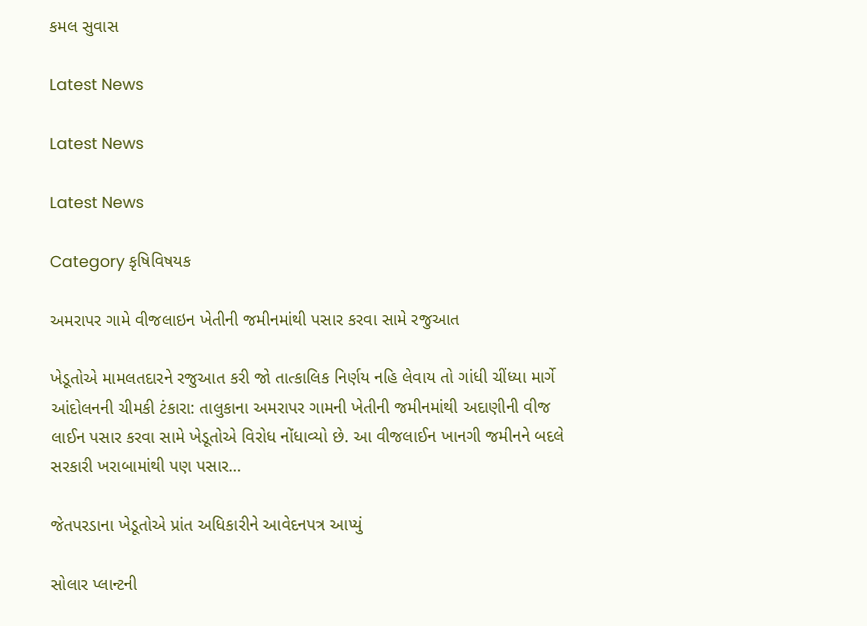કમલ સુવાસ

Latest News

Latest News

Latest News

Category કૃષિવિષયક

અમરાપર ગામે વીજલાઇન ખેતીની જમીનમાંથી પસાર કરવા સામે રજુઆત

ખેડૂતોએ મામલતદારને રજુઆત કરી જો તાત્કાલિક નિર્ણય નહિ લેવાય તો ગાંધી ચીંધ્યા માર્ગે આંદોલનની ચીમકી ટંકારા: તાલુકાના અમરાપર ગામની ખેતીની જમીનમાંથી અદાણીની વીજ લાઈન પસાર કરવા સામે ખેડૂતોએ વિરોધ નોંધાવ્યો છે. આ વીજલાઈન ખાનગી જમીનને બદલે સરકારી ખરાબામાંથી પણ પસાર…

જેતપરડાના ખેડૂતોએ પ્રાંત અધિકારીને આવેદનપત્ર આપ્યું

સોલાર પ્લાન્ટની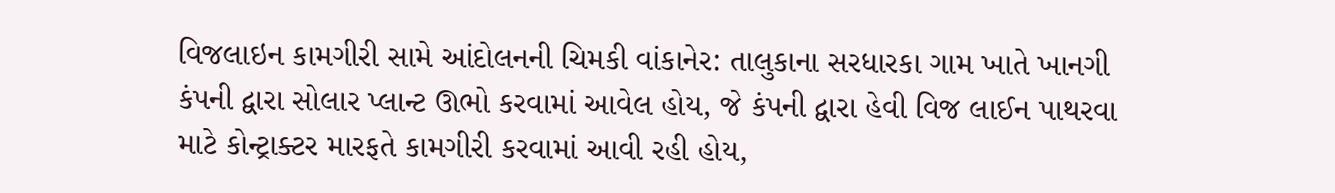વિજલાઇન કામગીરી સામે આંદોલનની ચિમકી વાંકાનેર: તાલુકાના સરધારકા ગામ ખાતે ખાનગી કંપની દ્વારા સોલાર પ્લાન્ટ ઊભો કરવામાં આવેલ હોય, જે કંપની દ્વારા હેવી વિજ લાઈન પાથરવા માટે કોન્ટ્રાક્ટર મારફતે કામગીરી કરવામાં આવી રહી હોય,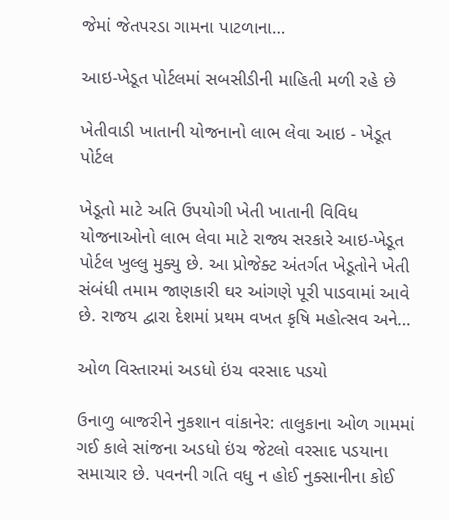જેમાં જેતપરડા ગામના પાટળાના…

આઇ-ખેડૂત પોર્ટલમાં સબસીડીની માહિતી મળી રહે છે

ખેતીવાડી ખાતાની યોજનાનો લાભ લેવા આઇ - ખેડૂત પોર્ટલ

ખેડૂતો માટે અતિ ઉપયોગી ખેતી ખાતાની વિવિધ યોજનાઓનો લાભ લેવા માટે રાજ્ય સરકારે આઇ-ખેડૂત પોર્ટલ ખુલ્લુ મુક્યુ છે. આ પ્રોજેક્ટ અંતર્ગત ખેડૂતોને ખેતી સંબંધી તમામ જાણકારી ઘર આંગણે પૂરી પાડવામાં આવે છે. રાજય દ્વારા દેશમાં પ્રથમ વખત કૃષિ મહોત્સવ અને…

ઓળ વિસ્તારમાં અડધો ઇંચ વરસાદ પડયો

ઉનાળુ બાજરીને નુકશાન વાંકાનેર: તાલુકાના ઓળ ગામમાં ગઈ કાલે સાંજના અડધો ઇંચ જેટલો વરસાદ પડયાના સમાચાર છે. પવનની ગતિ વધુ ન હોઈ નુક્સાનીના કોઈ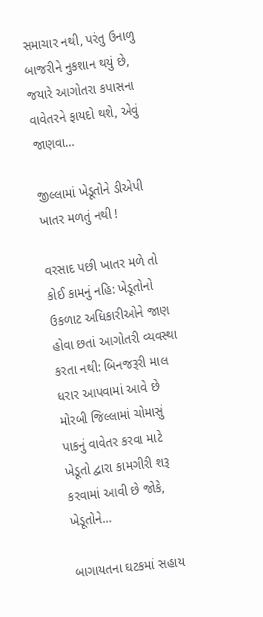સમાચાર નથી, પરંતુ ઉનાળુ બાજરીને નુકશાન થયું છે, જયારે આગોતરા કપાસના વાવેતરને ફાયદો થશે, એવું જાણવા…

જીલ્લામાં ખેડૂતોને ડીએપી ખાતર મળતું નથી !

વરસાદ પછી ખાતર મળે તો કોઈ કામનું નહિ: ખેડૂતોનો ઉકળાટ અધિકારીઓને જાણ હોવા છતાં આગોતરી વ્યવસ્થા કરતા નથી: બિનજરૂરી માલ ધરાર આપવામાં આવે છે મોરબી જિલ્લામાં ચોમાસું પાકનું વાવેતર કરવા માટે ખેડૂતો દ્વારા કામગીરી શરૂ કરવામાં આવી છે જોકે, ખેડૂતોને…

બાગાયતના ઘટકમાં સહાય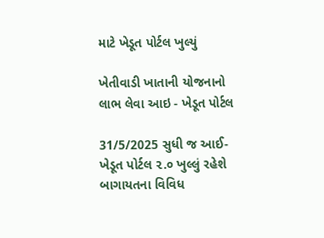માટે ખેડૂત પોર્ટલ ખુલ્યું

ખેતીવાડી ખાતાની યોજનાનો લાભ લેવા આઇ - ખેડૂત પોર્ટલ

31/5/2025 સુધી જ આઈ-ખેડૂત પોર્ટલ ૨.૦ ખુલ્લું રહેશે બાગાયતના વિવિધ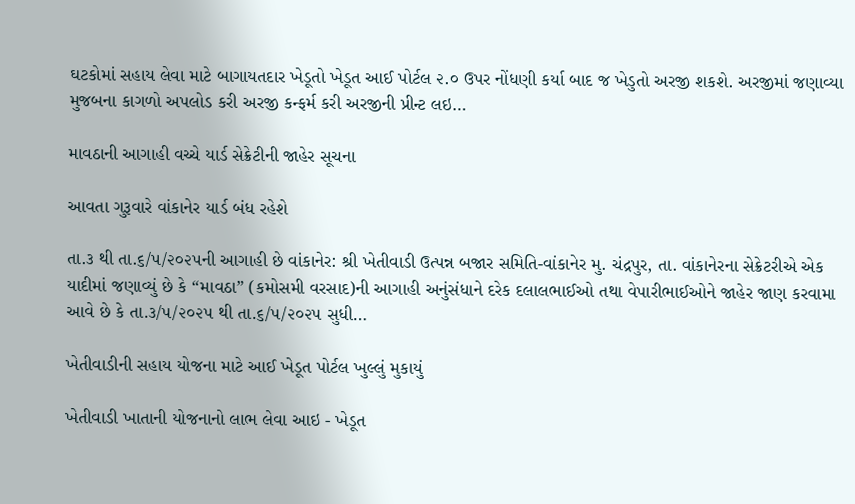ઘટકોમાં સહાય લેવા માટે બાગાયતદાર ખેડૂતો ખેડૂત આઈ પોર્ટલ ૨.૦ ઉપર નોંધણી કર્યા બાદ જ ખેડુતો અરજી શકશે. અરજીમાં જણાવ્યા મુજબના કાગળો અપલોડ કરી અરજી કન્ફર્મ કરી અરજીની પ્રીન્ટ લઇ…

માવઠાની આગાહી વચ્ચે યાર્ડ સેક્રેટીની જાહેર સૂચના

આવતા ગુરૂવારે વાંકાનેર યાર્ડ બંધ રહેશે

તા.૩ થી તા.૬/૫/૨૦૨૫ની આગાહી છે વાંકાનેર: શ્રી ખેતીવાડી ઉત્પન્ન બજાર સમિતિ-વાંકાનેર મુ. ચંદ્રપુર, તા. વાંકાનેરના સેક્રેટરીએ એક યાદીમાં જણાવ્યું છે કે “માવઠા” (કમોસમી વરસાદ)ની આગાહી અનુંસંધાને દરેક દલાલભાઈઓ તથા વેપારીભાઈઓને જાહેર જાણ કરવામા આવે છે કે તા.૩/૫/૨૦૨૫ થી તા.૬/૫/૨૦૨૫ સુધી…

ખેતીવાડીની સહાય યોજના માટે આઈ ખેડૂત પોર્ટલ ખુલ્લું મુકાયું

ખેતીવાડી ખાતાની યોજનાનો લાભ લેવા આઇ - ખેડૂત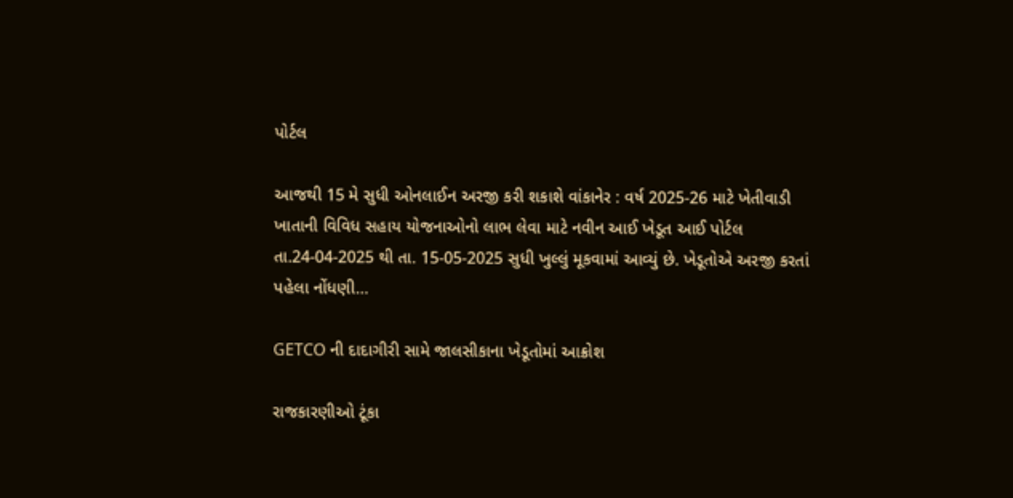પોર્ટલ

આજથી 15 મે સુધી ઓનલાઈન અરજી કરી શકાશે વાંકાનેર : વર્ષ 2025-26 માટે ખેતીવાડી ખાતાની વિવિધ સહાય યોજનાઓનો લાભ લેવા માટે નવીન આઈ ખેડૂત આઈ પોર્ટલ તા.24-04-2025 થી તા. 15-05-2025 સુધી ખુલ્લું મૂકવામાં આવ્યું છે. ખેડૂતોએ અરજી કરતાં પહેલા નોંધણી…

GETCO ની દાદાગીરી સામે જાલસીકાના ખેડૂતોમાં આક્રોશ

રાજકારણીઓ ટૂંકા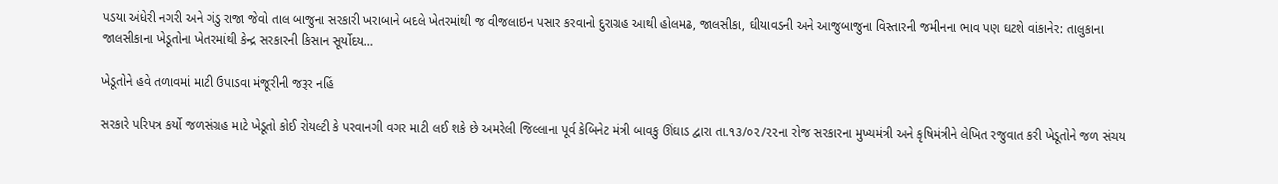પડયા અંધેરી નગરી અને ગંડુ રાજા જેવો તાલ બાજુના સરકારી ખરાબાને બદલે ખેતરમાંથી જ વીજલાઇન પસાર કરવાનો દુરાગ્રહ આથી હોલમઢ, જાલસીકા, ઘીયાવડની અને આજુબાજુના વિસ્તારની જમીનના ભાવ પણ ઘટશે વાંકાનેર: તાલુકાના જાલસીકાના ખેડૂતોના ખેતરમાંથી કેન્દ્ર સરકારની કિસાન સૂર્યોદય…

ખેડૂતોને હવે તળાવમાં માટી ઉપાડવા મંજૂરીની જરૂર નહિં

સરકારે પરિપત્ર કર્યો જળસંગ્રહ માટે ખેડૂતો કોઈ રોયલ્ટી કે પરવાનગી વગર માટી લઈ શકે છે અમરેલી જિલ્લાના પૂર્વ કેબિનેટ મંત્રી બાવકુ ઊંઘાડ દ્વારા તા.૧૩/૦૨/૨૨ના રોજ સરકારના મુખ્યમંત્રી અને કૃષિમંત્રીને લેખિત રજુવાત કરી ખેડૂતોને જળ સંચય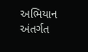અભિયાન અંતર્ગત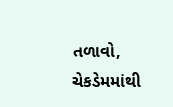તળાવો, ચેકડેમમાંથી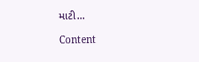માટી…

Content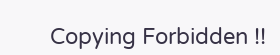Copying Forbidden !!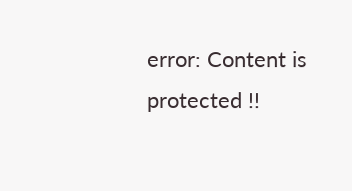error: Content is protected !!